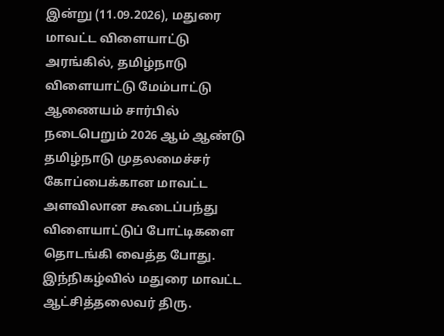இன்று (11.09.2026), மதுரை மாவட்ட விளையாட்டு அரங்கில், தமிழ்நாடு விளையாட்டு மேம்பாட்டு ஆணையம் சார்பில் நடைபெறும் 2026 ஆம் ஆண்டு தமிழ்நாடு முதலமைச்சர் கோப்பைக்கான மாவட்ட அளவிலான கூடைப்பந்து விளையாட்டுப் போட்டிகளை தொடங்கி வைத்த போது.
இந்நிகழ்வில் மதுரை மாவட்ட ஆட்சித்தலைவர் திரு.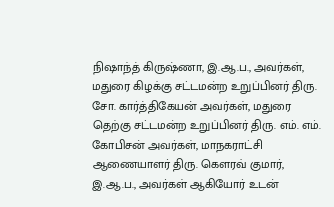நிஷாந்த் கிருஷ்ணா, இ.ஆ.ப., அவர்கள், மதுரை கிழக்கு சட்டமன்ற உறுப்பினர் திரு. சோ. கார்த்திகேயன் அவர்கள், மதுரை தெற்கு சட்டமன்ற உறுப்பினர் திரு. எம். எம். கோபிசன் அவர்கள், மாநகராட்சி ஆணையாளர் திரு. கௌரவ் குமார், இ.ஆ.ப., அவர்கள் ஆகியோர் உடன்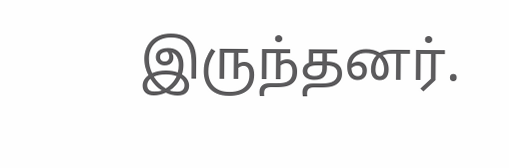இருந்தனர்.